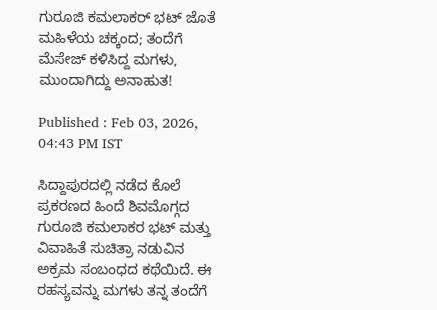ಗುರೂಜಿ ಕಮಲಾಕರ್‌ ಭಟ್‌ ಜೊತೆ ಮಹಿಳೆಯ ಚಕ್ಕಂದ; ತಂದೆಗೆ ಮೆಸೇಜ್‌ ಕಳಿಸಿದ್ದ ಮಗಳು, ಮುಂದಾಗಿದ್ದು ಅನಾಹುತ!

Published : Feb 03, 2026, 04:43 PM IST

ಸಿದ್ದಾಪುರದಲ್ಲಿ ನಡೆದ ಕೊಲೆ ಪ್ರಕರಣದ ಹಿಂದೆ ಶಿವಮೊಗ್ಗದ ಗುರೂಜಿ ಕಮಲಾಕರ ಭಟ್ ಮತ್ತು ವಿವಾಹಿತೆ ಸುಚಿತ್ರಾ ನಡುವಿನ ಅಕ್ರಮ ಸಂಬಂಧದ ಕಥೆಯಿದೆ. ಈ ರಹಸ್ಯವನ್ನು ಮಗಳು ತನ್ನ ತಂದೆಗೆ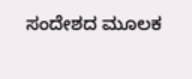ಸಂದೇಶದ ಮೂಲಕ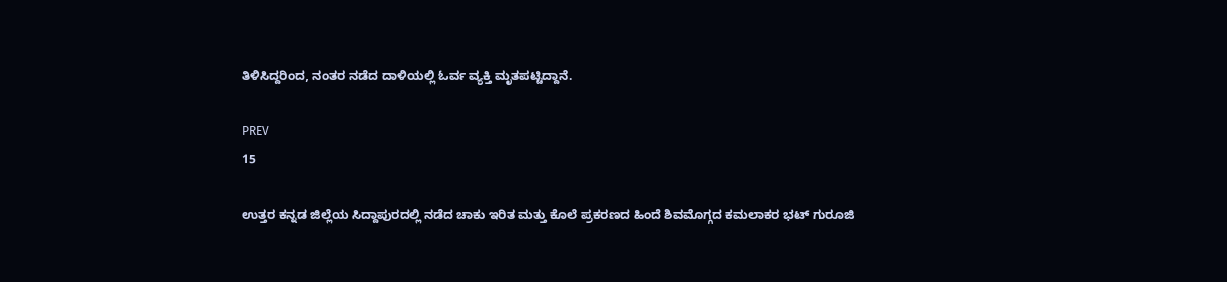ತಿಳಿಸಿದ್ದರಿಂದ, ನಂತರ ನಡೆದ ದಾಳಿಯಲ್ಲಿ ಓರ್ವ ವ್ಯಕ್ತಿ ಮೃತಪಟ್ಟಿದ್ದಾನೆ.

PREV
15

ಉತ್ತರ ಕನ್ನಡ ಜಿಲ್ಲೆಯ ಸಿದ್ದಾಪುರದಲ್ಲಿ ನಡೆದ ಚಾಕು ಇರಿತ ಮತ್ತು ಕೊಲೆ ಪ್ರಕರಣದ ಹಿಂದೆ ಶಿವಮೊಗ್ಗದ ಕಮಲಾಕರ ಭಟ್ ಗುರೂಜಿ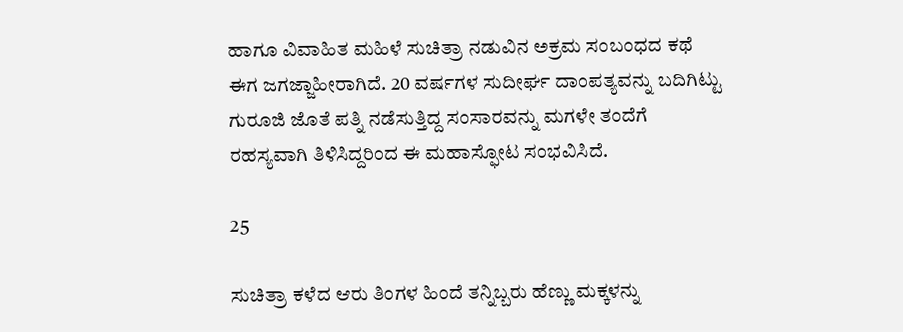ಹಾಗೂ ವಿವಾಹಿತ ಮಹಿಳೆ ಸುಚಿತ್ರಾ ನಡುವಿನ ಅಕ್ರಮ ಸಂಬಂಧದ ಕಥೆ ಈಗ ಜಗಜ್ಜಾಹೀರಾಗಿದೆ. 20 ವರ್ಷಗಳ ಸುದೀರ್ಘ ದಾಂಪತ್ಯವನ್ನು ಬದಿಗಿಟ್ಟು ಗುರೂಜಿ ಜೊತೆ ಪತ್ನಿ ನಡೆಸುತ್ತಿದ್ದ ಸಂಸಾರವನ್ನು ಮಗಳೇ ತಂದೆಗೆ ರಹಸ್ಯವಾಗಿ ತಿಳಿಸಿದ್ದರಿಂದ ಈ ಮಹಾಸ್ಫೋಟ ಸಂಭವಿಸಿದೆ.

25

ಸುಚಿತ್ರಾ ಕಳೆದ ಆರು ತಿಂಗಳ ಹಿಂದೆ ತನ್ನಿಬ್ಬರು ಹೆಣ್ಣು ಮಕ್ಕಳನ್ನು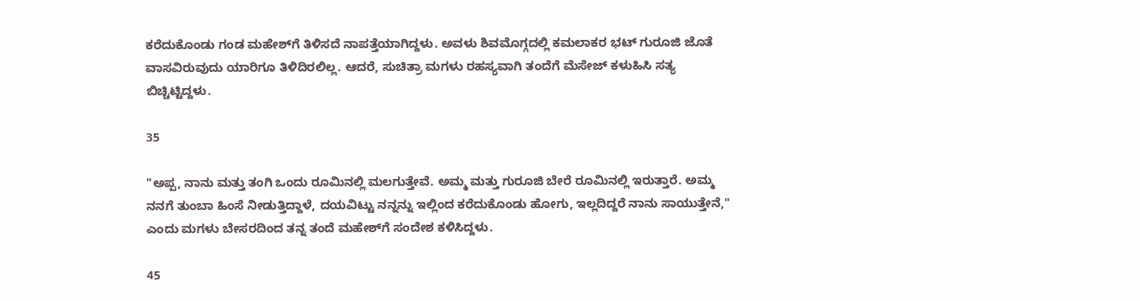ಕರೆದುಕೊಂಡು ಗಂಡ ಮಹೇಶ್‌ಗೆ ತಿಳಿಸದೆ ನಾಪತ್ತೆಯಾಗಿದ್ದಳು. ಅವಳು ಶಿವಮೊಗ್ಗದಲ್ಲಿ ಕಮಲಾಕರ ಭಟ್ ಗುರೂಜಿ ಜೊತೆ ವಾಸವಿರುವುದು ಯಾರಿಗೂ ತಿಳಿದಿರಲಿಲ್ಲ. ಆದರೆ, ಸುಚಿತ್ರಾ ಮಗಳು ರಹಸ್ಯವಾಗಿ ತಂದೆಗೆ ಮೆಸೇಜ್ ಕಳುಹಿಸಿ ಸತ್ಯ ಬಿಚ್ಚಿಟ್ಟಿದ್ದಳು.

35

"ಅಪ್ಪ, ನಾನು ಮತ್ತು ತಂಗಿ ಒಂದು ರೂಮಿನಲ್ಲಿ ಮಲಗುತ್ತೇವೆ. ಅಮ್ಮ ಮತ್ತು ಗುರೂಜಿ ಬೇರೆ ರೂಮಿನಲ್ಲಿ ಇರುತ್ತಾರೆ. ಅಮ್ಮ ನನಗೆ ತುಂಬಾ ಹಿಂಸೆ ನೀಡುತ್ತಿದ್ದಾಳೆ, ದಯವಿಟ್ಟು ನನ್ನನ್ನು ಇಲ್ಲಿಂದ ಕರೆದುಕೊಂಡು ಹೋಗು, ಇಲ್ಲದಿದ್ದರೆ ನಾನು ಸಾಯುತ್ತೇನೆ," ಎಂದು ಮಗಳು ಬೇಸರದಿಂದ ತನ್ನ ತಂದೆ ಮಹೇಶ್‌ಗೆ ಸಂದೇಶ ಕಳಿಸಿದ್ದಳು.

45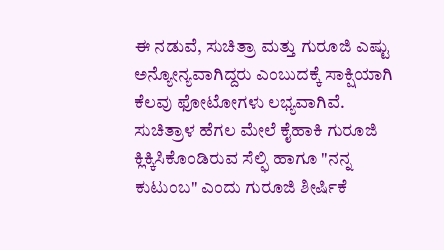ಈ ನಡುವೆ, ಸುಚಿತ್ರಾ ಮತ್ತು ಗುರೂಜಿ ಎಷ್ಟು ಅನ್ಯೋನ್ಯವಾಗಿದ್ದರು ಎಂಬುದಕ್ಕೆ ಸಾಕ್ಷಿಯಾಗಿ ಕೆಲವು ಫೋಟೋಗಳು ಲಭ್ಯವಾಗಿವೆ. ಸುಚಿತ್ರಾಳ ಹೆಗಲ ಮೇಲೆ ಕೈಹಾಕಿ ಗುರೂಜಿ ಕ್ಲಿಕ್ಕಿಸಿಕೊಂಡಿರುವ ಸೆಲ್ಫಿ ಹಾಗೂ "ನನ್ನ ಕುಟುಂಬ" ಎಂದು ಗುರೂಜಿ ಶೀರ್ಷಿಕೆ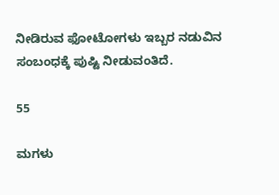ನೀಡಿರುವ ಫೋಟೋಗಳು ಇಬ್ಬರ ನಡುವಿನ ಸಂಬಂಧಕ್ಕೆ ಪುಷ್ಟಿ ನೀಡುವಂತಿದೆ.

55

ಮಗಳು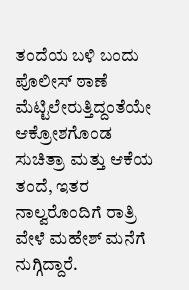ತಂದೆಯ ಬಳಿ ಬಂದು ಪೊಲೀಸ್ ಠಾಣೆ ಮೆಟ್ಟಿಲೇರುತ್ತಿದ್ದಂತೆಯೇ ಆಕ್ರೋಶಗೊಂಡ ಸುಚಿತ್ರಾ ಮತ್ತು ಆಕೆಯ ತಂದೆ, ಇತರ ನಾಲ್ವರೊಂದಿಗೆ ರಾತ್ರಿ ವೇಳೆ ಮಹೇಶ್ ಮನೆಗೆ ನುಗ್ಗಿದ್ದಾರೆ.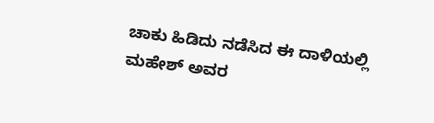ಚಾಕು ಹಿಡಿದು ನಡೆಸಿದ ಈ ದಾಳಿಯಲ್ಲಿ ಮಹೇಶ್ ಅವರ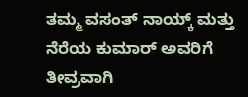ತಮ್ಮ ವಸಂತ್ ನಾಯ್ಕ್ ಮತ್ತು ನೆರೆಯ ಕುಮಾರ್ ಅವರಿಗೆ ತೀವ್ರವಾಗಿ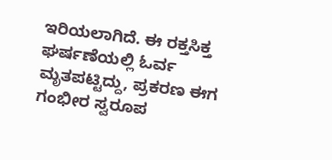ಇರಿಯಲಾಗಿದೆ. ಈ ರಕ್ತಸಿಕ್ತ ಘರ್ಷಣೆಯಲ್ಲಿ ಓರ್ವ ಮೃತಪಟ್ಟಿದ್ದು, ಪ್ರಕರಣ ಈಗ ಗಂಭೀರ ಸ್ವರೂಪ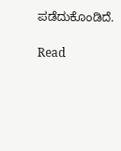ಪಡೆದುಕೊಂಡಿದೆ.

Read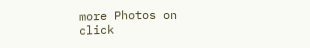more Photos on
click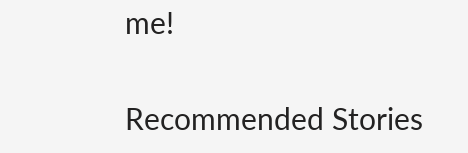me!

Recommended Stories